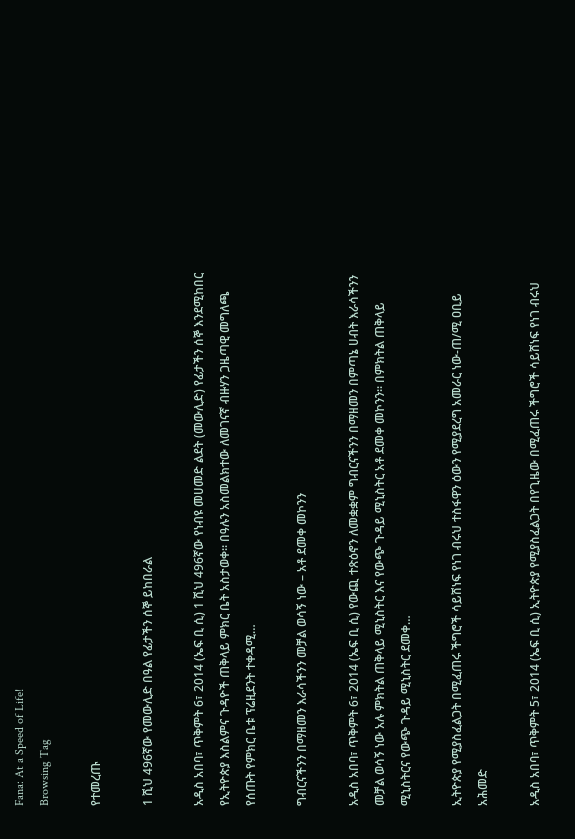Fana: At a Speed of Life!
Browsing Tag

የተመረጡ

1 ሺህ 496ኛው የመውሊድ በዓል የፊታችን ሰኞ ይከበራል

አዲስ አበባ፣ ጥቅምት 6፣ 2014 (ኤፍ ቢ ሲ) 1 ሺህ 496ኛው የነብዩ መሀመድ ልደት (መውሊድ) የፊታችን ሰኞ እንደሚከበር የኢትዮጵያ እስልምና ጉዳዮች ጠቅላይ ምክር ቤት አስታወቀ። በዓሉን አስመልክተው ለመገናኛ ብዙሃን ጋዜጣዊ መግለጫ የሰጡት የምክር ቤቱ ፕሬዚደንት ተቀዳሚ…

ግብርናችንን በማዘመን እራሳችንን መቻል ወሳኝ ነው – አቶ ደመቀ መኮንን

አዲስ አበባ፣ ጥቅምት 6፣ 2014 (ኤፍ ቢ ሲ) የውጪ ተጽዕኖን ለመቋቋም ግብርናችንን በማዘመን በምጣኔ ሀብት እራሳችንን መቻል ወሳኝ ነው አሉ ምክትል ጠቅላይ ሚኒስትር እና የውጭ ጉዳይ ሚኒስትር አቶ ደመቀ መኮንን፡፡ በምክትል ጠቅላይ ሚኒስትርና የውጭ ጉዳይ ሚኒስትር ደመቀ…

ኢትዮጵያ የሚያስፈልጋት በሚፈጠሩ ችግሮች ሳይሸነፍ የነገ ብሩህ ተስፋዋን ዕውን የሚያደረግ አመራር ነው-ጠ/ሚ ዐቢይ አሕመድ

አዲስ አበባ፣ ጥቅምት 5፣ 2014 (ኤፍ ቢ ሲ) ኢትዮጵያ የሚያስፈልጋት በየጊዜው በሚፈጠሩ ችግሮች ሳይሸነፍ የነገ ብሩህ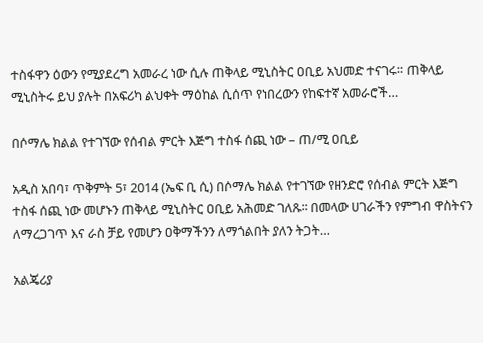ተስፋዋን ዕውን የሚያደረግ አመራረ ነው ሲሉ ጠቅላይ ሚኒስትር ዐቢይ አህመድ ተናገሩ። ጠቅላይ ሚኒስትሩ ይህ ያሉት በአፍሪካ ልህቀት ማዕከል ሲሰጥ የነበረውን የከፍተኛ አመራሮች…

በሶማሌ ክልል የተገኘው የሰብል ምርት እጅግ ተስፋ ሰጪ ነው – ጠ/ሚ ዐቢይ

አዲስ አበባ፣ ጥቅምት 5፣ 2014 (ኤፍ ቢ ሲ) በሶማሌ ክልል የተገኘው የዘንድሮ የሰብል ምርት እጅግ ተስፋ ሰጪ ነው መሆኑን ጠቅላይ ሚኒስትር ዐቢይ አሕመድ ገለጹ፡፡ በመላው ሀገራችን የምግብ ዋስትናን ለማረጋገጥ እና ራስ ቻይ የመሆን ዐቅማችንን ለማጎልበት ያለን ትጋት…

አልጄሪያ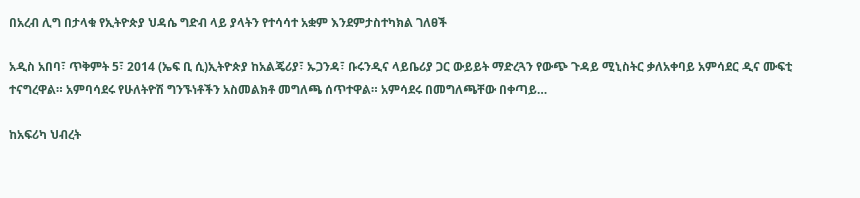በአረብ ሊግ በታላቁ የኢትዮጵያ ህዳሴ ግድብ ላይ ያላትን የተሳሳተ አቋም እንደምታስተካክል ገለፀች

አዲስ አበባ፣ ጥቅምት 5፣ 2014 (ኤፍ ቢ ሲ)ኢትዮጵያ ከአልጄሪያ፣ ኡጋንዳ፣ ቡሩንዲና ላይቤሪያ ጋር ውይይት ማድረጓን የውጭ ጉዳይ ሚኒስትር ቃለአቀባይ አምሳደር ዲና ሙፍቲ ተናግረዋል። አምባሳደሩ የሁለትዮሽ ግንኙነቶችን አስመልክቶ መግለጫ ሰጥተዋል። አምሳደሩ በመግለጫቸው በቀጣይ…

ከአፍሪካ ህብረት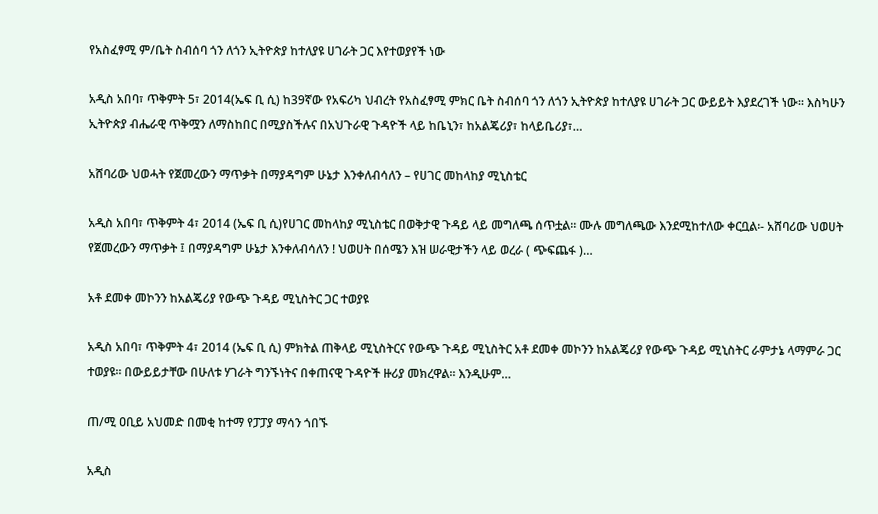የአስፈፃሚ ም/ቤት ስብሰባ ጎን ለጎን ኢትዮጵያ ከተለያዩ ሀገራት ጋር እየተወያየች ነው

አዲስ አበባ፣ ጥቅምት 5፣ 2014(ኤፍ ቢ ሲ) ከ39ኛው የአፍሪካ ህብረት የአስፈፃሚ ምክር ቤት ስብሰባ ጎን ለጎን ኢትዮጵያ ከተለያዩ ሀገራት ጋር ውይይት እያደረገች ነው። እስካሁን ኢትዮጵያ ብሔራዊ ጥቅሟን ለማስከበር በሚያስችሉና በአህጉራዊ ጉዳዮች ላይ ከቤኒን፣ ከአልጄሪያ፣ ከላይቤሪያ፣…

አሸባሪው ህወሓት የጀመረውን ማጥቃት በማያዳግም ሁኔታ እንቀለብሳለን – የሀገር መከላከያ ሚኒስቴር

አዲስ አበባ፣ ጥቅምት 4፣ 2014 (ኤፍ ቢ ሲ)የሀገር መከላከያ ሚኒስቴር በወቅታዊ ጉዳይ ላይ መግለጫ ሰጥቷል። ሙሉ መግለጫው እንደሚከተለው ቀርቧል፡- አሸባሪው ህወሀት የጀመረውን ማጥቃት ፤ በማያዳግም ሁኔታ እንቀለብሳለን ! ህወሀት በሰሜን እዝ ሠራዊታችን ላይ ወረራ ( ጭፍጨፋ )…

አቶ ደመቀ መኮንን ከአልጄሪያ የውጭ ጉዳይ ሚኒስትር ጋር ተወያዩ

አዲስ አበባ፣ ጥቅምት 4፣ 2014 (ኤፍ ቢ ሲ) ምክትል ጠቅላይ ሚኒስትርና የውጭ ጉዳይ ሚኒስትር አቶ ደመቀ መኮንን ከአልጄሪያ የውጭ ጉዳይ ሚኒስትር ራምታኔ ላማምራ ጋር ተወያዩ፡፡ በውይይታቸው በሁለቱ ሃገራት ግንኙነትና በቀጠናዊ ጉዳዮች ዙሪያ መክረዋል፡፡ እንዲሁም…

ጠ/ሚ ዐቢይ አህመድ በመቂ ከተማ የፓፓያ ማሳን ጎበኙ

አዲስ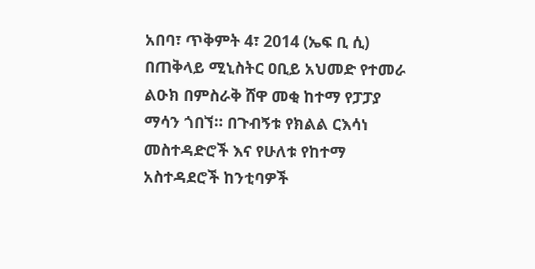አበባ፣ ጥቅምት 4፣ 2014 (ኤፍ ቢ ሲ) በጠቅላይ ሚኒስትር ዐቢይ አህመድ የተመራ ልዑክ በምስራቅ ሸዋ መቂ ከተማ የፓፓያ ማሳን ጎበኘ። በጉብኝቱ የክልል ርእሳነ መስተዳድሮች እና የሁለቱ የከተማ አስተዳደሮች ከንቲባዎች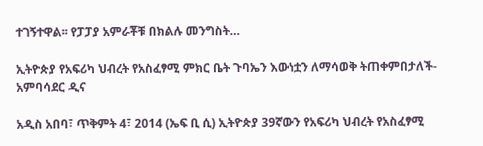ተገኝተዋል፡፡ የፓፓያ አምራቾቹ በክልሉ መንግስት…

ኢትዮጵያ የአፍሪካ ህብረት የአስፈፃሚ ምክር ቤት ጉባኤን እውነቷን ለማሳወቅ ትጠቀምበታለች- አምባሳደር ዲና

አዲስ አበባ፣ ጥቅምት 4፣ 2014 (ኤፍ ቢ ሲ) ኢትዮጵያ 39ኛውን የአፍሪካ ህብረት የአስፈፃሚ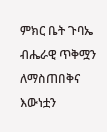ምክር ቤት ጉባኤ ብሔራዊ ጥቅሟን ለማስጠበቅና እውነቷን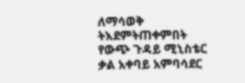ለማሳወቅ ትእደምትጠቀምበት የውጭ ጉዳይ ሚኒስቴር ቃል አቀባይ አምባሳደር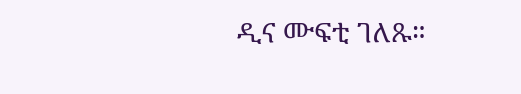ዲና ሙፍቲ ገለጹ።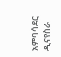አምባሳደር ዲናየስራ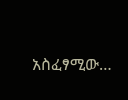አስፈፃሚው…